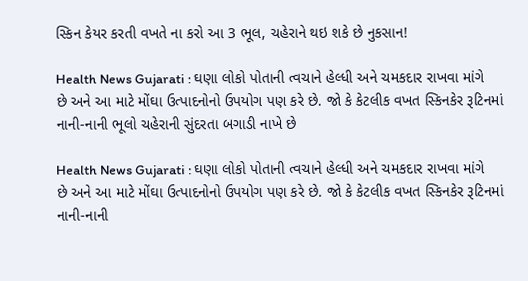સ્કિન કેયર કરતી વખતે ના કરો આ 3 ભૂલ, ચહેરાને થઇ શકે છે નુકસાન!

Health News Gujarati : ઘણા લોકો પોતાની ત્વચાને હેલ્ધી અને ચમકદાર રાખવા માંગે છે અને આ માટે મોંઘા ઉત્પાદનોનો ઉપયોગ પણ કરે છે. જો કે કેટલીક વખત સ્કિનકેર રૂટિનમાં નાની-નાની ભૂલો ચહેરાની સુંદરતા બગાડી નાખે છે

Health News Gujarati : ઘણા લોકો પોતાની ત્વચાને હેલ્ધી અને ચમકદાર રાખવા માંગે છે અને આ માટે મોંઘા ઉત્પાદનોનો ઉપયોગ પણ કરે છે. જો કે કેટલીક વખત સ્કિનકેર રૂટિનમાં નાની-નાની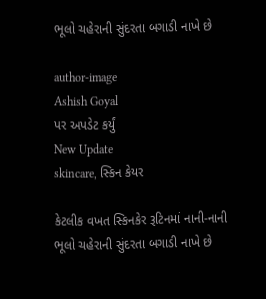ભૂલો ચહેરાની સુંદરતા બગાડી નાખે છે

author-image
Ashish Goyal
પર અપડેટ કર્યું
New Update
skincare, સ્કિન કેયર

કેટલીક વખત સ્કિનકેર રૂટિનમાં નાની-નાની ભૂલો ચહેરાની સુંદરતા બગાડી નાખે છે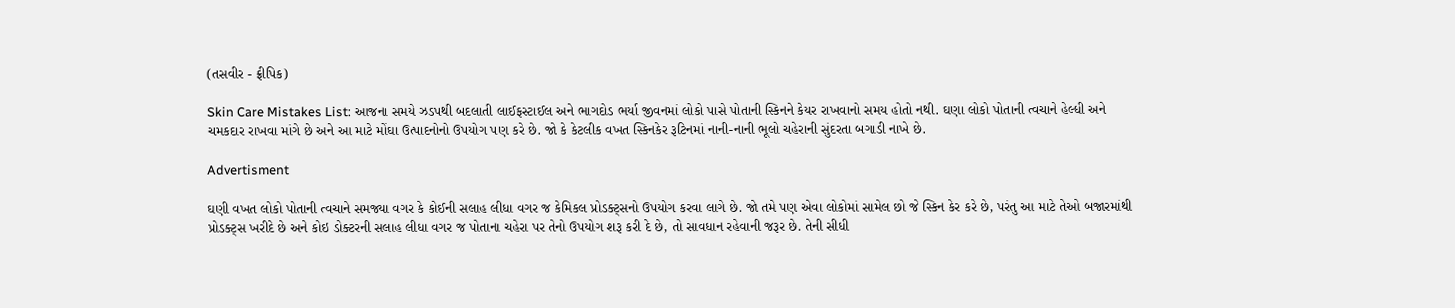(તસવીર - ફ્રીપિક)

Skin Care Mistakes List: આજના સમયે ઝડપથી બદલાતી લાઈફસ્ટાઈલ અને ભાગદોડ ભર્યા જીવનમાં લોકો પાસે પોતાની સ્કિનને કેયર રાખવાનો સમય હોતો નથી. ઘણા લોકો પોતાની ત્વચાને હેલ્ધી અને ચમકદાર રાખવા માંગે છે અને આ માટે મોંઘા ઉત્પાદનોનો ઉપયોગ પણ કરે છે. જો કે કેટલીક વખત સ્કિનકેર રૂટિનમાં નાની-નાની ભૂલો ચહેરાની સુંદરતા બગાડી નાખે છે.

Advertisment

ઘણી વખત લોકો પોતાની ત્વચાને સમજ્યા વગર કે કોઈની સલાહ લીધા વગર જ કેમિકલ પ્રોડક્ટ્સનો ઉપયોગ કરવા લાગે છે. જો તમે પણ એવા લોકોમાં સામેલ છો જે સ્કિન કેર કરે છે, પરંતુ આ માટે તેઓ બજારમાંથી પ્રોડક્ટ્સ ખરીદે છે અને કોઇ ડોક્ટરની સલાહ લીધા વગર જ પોતાના ચહેરા પર તેનો ઉપયોગ શરૂ કરી દે છે, તો સાવધાન રહેવાની જરૂર છે. તેની સીધી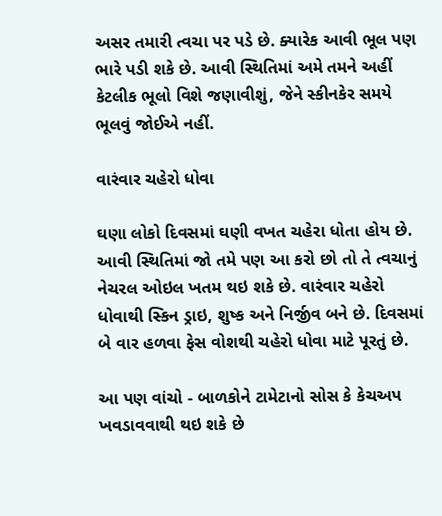અસર તમારી ત્વચા પર પડે છે. ક્યારેક આવી ભૂલ પણ ભારે પડી શકે છે. આવી સ્થિતિમાં અમે તમને અહીં કેટલીક ભૂલો વિશે જણાવીશું, જેને સ્કીનકેર સમયે ભૂલવું જોઈએ નહીં.

વારંવાર ચહેરો ધોવા

ઘણા લોકો દિવસમાં ઘણી વખત ચહેરા ધોતા હોય છે. આવી સ્થિતિમાં જો તમે પણ આ કરો છો તો તે ત્વચાનું નેચરલ ઓઇલ ખતમ થઇ શકે છે. વારંવાર ચહેરો ધોવાથી સ્કિન ડ્રાઇ, શુષ્ક અને નિર્જીવ બને છે. દિવસમાં બે વાર હળવા ફેસ વોશથી ચહેરો ધોવા માટે પૂરતું છે.

આ પણ વાંચો - બાળકોને ટામેટાનો સોસ કે કેચઅપ ખવડાવવાથી થઇ શકે છે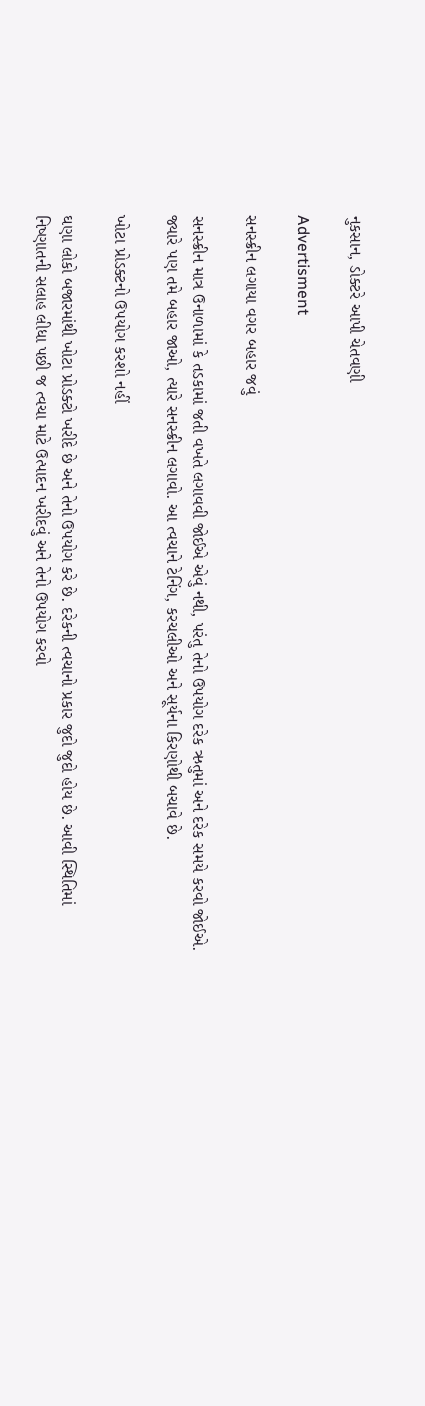નુકસાન, ડોક્ટરે આપી ચેતવણી

Advertisment

સનસ્ક્રીન લગાયા વગર બહાર જવું

સનસ્ક્રીન માત્ર ઉનાળામાં કે તડકામાં જતી વખતે લગાવવી જોઈએ એવું નથી, પરંતુ તેનો ઉપયોગ દરેક ઋતુમાં અને દરેક સમયે કરવો જોઈએ. જ્યારે પણ તમે બહાર જાઓ, ત્યારે સનસ્ક્રીન લગાવો. આ ત્વચાને ટેનિંગ, કરચલીઓ અને સૂર્યના કિરણોથી બચાવે છે.

ખોટા પ્રોડક્ટનો ઉપયોગ કરશો નહીં

ઘણા લોકો બજારમાંથી ખોટા પ્રોડક્ટો ખરીદે છે અને તેનો ઉપયોગ કરે છે. દરેકની ત્વચાનો પ્રકાર જુદો જુદો હોય છે. આવી સ્થિતિમાં નિષ્ણાતની સલાહ લીધા પછી જ ત્વચા માટે ઉત્પાદન ખરીદવું અને તેનો ઉપયોગ કરવો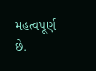મહત્વપૂર્ણ છે.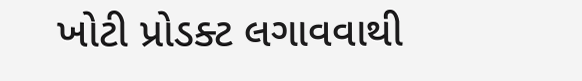ખોટી પ્રોડક્ટ લગાવવાથી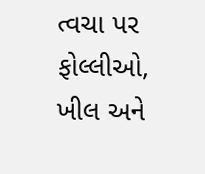ત્વચા પર ફોલ્લીઓ, ખીલ અને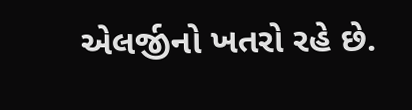એલર્જીનો ખતરો રહે છે.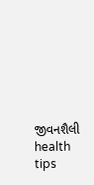જીવનશૈલી health tips